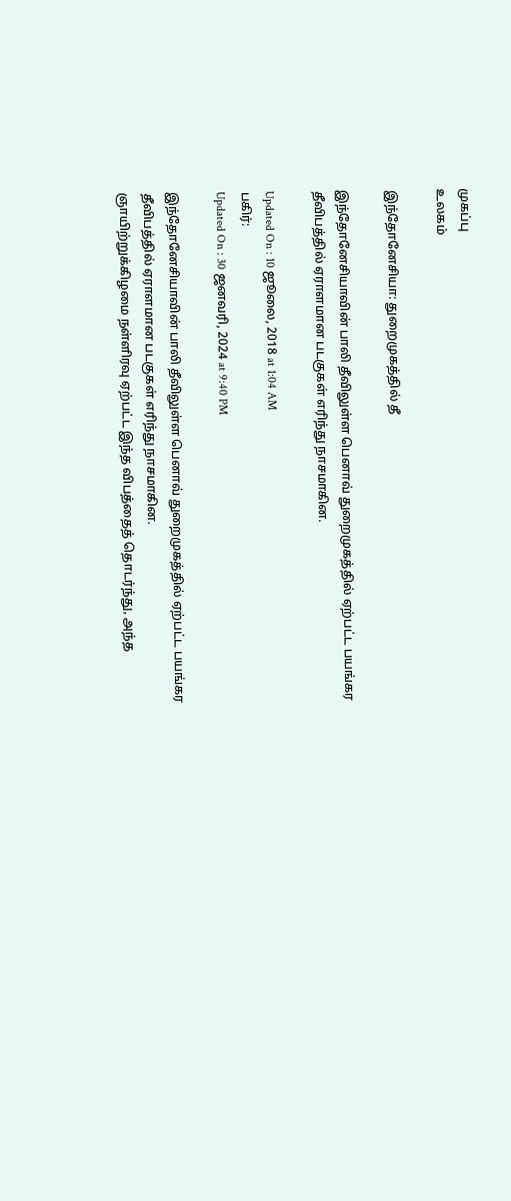முகப்பு
உலகம்

இந்தோனேசியா: துறைமுகத்தில் தீ

இந்தோனேசியாவின் பாலி தீவிலுள்ள பெனாவ் துறைமுகத்தில் ஏற்பட்ட பயங்கர தீவிபத்தில் ஏராளமான படகுகள் எரிந்து நாசமாகின.

Updated On : 10 ஜூலை, 2018 at 1:04 AM
பகிர்:
Updated On : 30 ஜனவரி, 2024 at 9:40 PM

இந்தோனேசியாவின் பாலி தீவிலுள்ள பெனாவ் துறைமுகத்தில் ஏற்பட்ட பயங்கர தீவிபத்தில் ஏராளமான படகுகள் எரிந்து நாசமாகின.
ஞாயிற்றுக்கிழமை நள்ளிரவு ஏற்பட்ட இந்த விபத்தைத் தொடர்ந்து, அந்த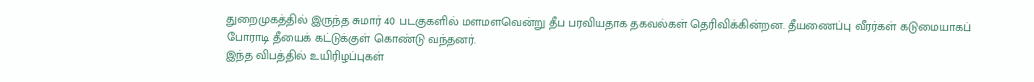துறைமுகத்தில் இருந்த சுமார் 40 படகுகளில் மளமளவென்று தீப பரவியதாக தகவல்கள் தெரிவிக்கின்றன. தீயணைப்பு வீரர்கள் கடுமையாகப் போராடி தீயைக் கட்டுக்குள் கொண்டு வந்தனர்.
இந்த விபத்தில் உயிரிழப்புகள்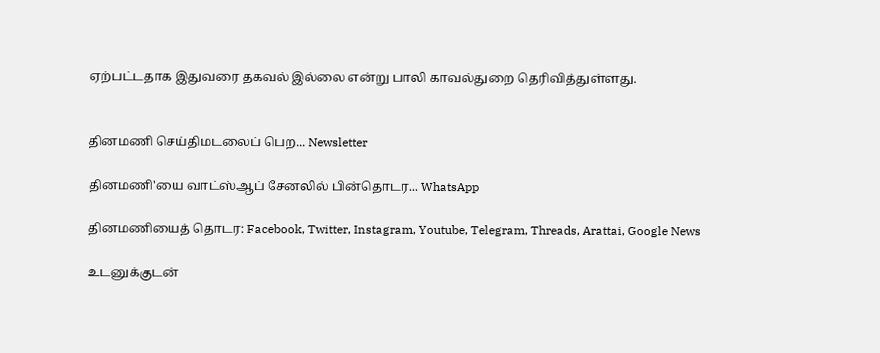ஏற்பட்டதாக இதுவரை தகவல் இல்லை என்று பாலி காவல்துறை தெரிவித்துள்ளது.


தினமணி செய்திமடலைப் பெற... Newsletter

தினமணி'யை வாட்ஸ்ஆப் சேனலில் பின்தொடர... WhatsApp

தினமணியைத் தொடர: Facebook, Twitter, Instagram, Youtube, Telegram, Threads, Arattai, Google News

உடனுக்குடன்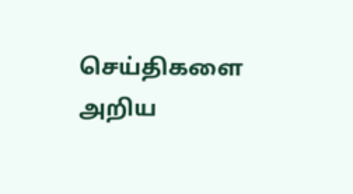செய்திகளை அறிய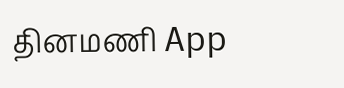தினமணி App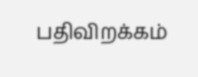பதிவிறக்கம்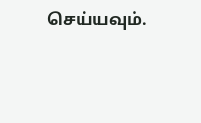செய்யவும்.